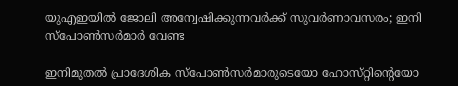യുഎഇയിൽ ജോലി അന്വേഷിക്കുന്നവർക്ക് സുവർണാവസരം; ഇനി സ്‌പോൺസർമാർ വേണ്ട

ഇനിമുതൽ പ്രാദേശിക സ്‌പോൺസർമാരുടെയോ ഹോസ്‌റ്റിന്റെയോ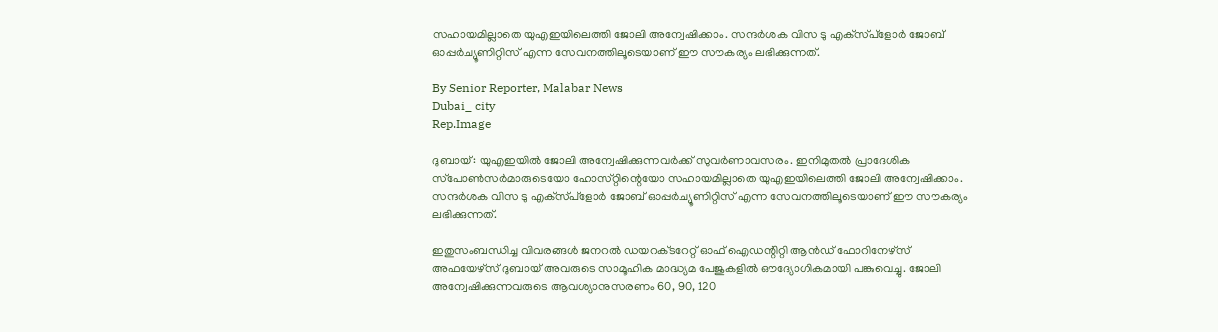സഹായമില്ലാതെ യുഎഇയിലെത്തി ജോലി അന്വേഷിക്കാം. സന്ദർശക വിസ ടു എക്‌സ്‌പ്‌ളോർ ജോബ് ഓപ്പർച്യൂണിറ്റിസ് എന്ന സേവനത്തിലൂടെയാണ് ഈ സൗകര്യം ലഭിക്കുന്നത്.

By Senior Reporter, Malabar News
Dubai_ city
Rep.Image

ദുബായ്: യുഎഇയിൽ ജോലി അന്വേഷിക്കുന്നവർക്ക് സുവർണാവസരം. ഇനിമുതൽ പ്രാദേശിക സ്‌പോൺസർമാരുടെയോ ഹോസ്‌റ്റിന്റെയോ സഹായമില്ലാതെ യുഎഇയിലെത്തി ജോലി അന്വേഷിക്കാം. സന്ദർശക വിസ ടു എക്‌സ്‌പ്‌ളോർ ജോബ് ഓപ്പർച്യൂണിറ്റിസ് എന്ന സേവനത്തിലൂടെയാണ് ഈ സൗകര്യം ലഭിക്കുന്നത്.

ഇതുസംബന്ധിച്ച വിവരങ്ങൾ ജനറൽ ഡയറക്‌ടറേറ്റ് ഓഫ് ഐഡന്റിറ്റി ആൻഡ് ഫോറിനേഴ്‌സ് അഫയേഴ്‌സ് ദുബായ് അവരുടെ സാമൂഹിക മാദ്ധ്യമ പേജുകളിൽ ഔദ്യോഗികമായി പങ്കുവെച്ചു. ജോലി അന്വേഷിക്കുന്നവരുടെ ആവശ്യാനുസരണം 60, 90, 120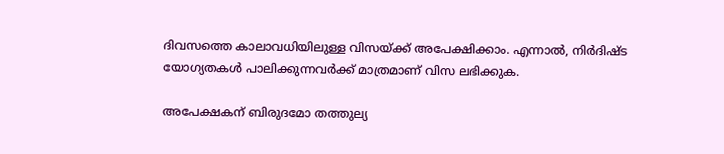ദിവസത്തെ കാലാവധിയിലുള്ള വിസയ്‌ക്ക് അപേക്ഷിക്കാം. എന്നാൽ, നിർദിഷ്‌ട യോഗ്യതകൾ പാലിക്കുന്നവർക്ക് മാത്രമാണ് വിസ ലഭിക്കുക.

അപേക്ഷകന് ബിരുദമോ തത്തുല്യ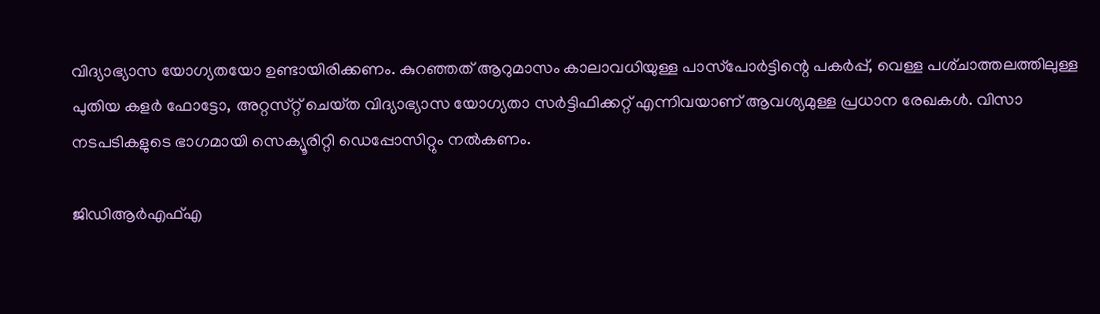വിദ്യാഭ്യാസ യോഗ്യതയോ ഉണ്ടായിരിക്കണം. കുറഞ്ഞത് ആറുമാസം കാലാവധിയുള്ള പാസ്‌പോർട്ടിന്റെ പകർപ്പ്, വെള്ള പശ്‌ചാത്തലത്തിലുള്ള പുതിയ കളർ ഫോട്ടോ, അറ്റസ്‌റ്റ് ചെയ്‌ത വിദ്യാഭ്യാസ യോഗ്യതാ സർട്ടിഫിക്കറ്റ് എന്നിവയാണ് ആവശ്യമുള്ള പ്രധാന രേഖകൾ. വിസാ നടപടികളുടെ ഭാഗമായി സെക്യൂരിറ്റി ഡെപ്പോസിറ്റും നൽകണം.

ജിഡിആർഎഫ്‌എ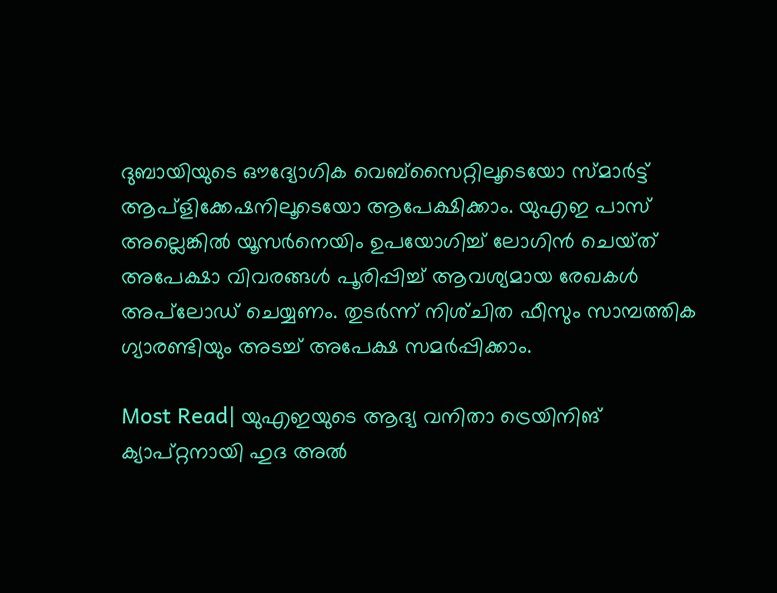ദുബായിയുടെ ഔദ്യോഗിക വെബ്സൈറ്റിലൂടെയോ സ്‍മാർട്ട് ആപ്ളിക്കേഷനിലൂടെയോ ആപേക്ഷിക്കാം. യുഎഇ പാസ് അല്ലെങ്കിൽ യൂസർനെയിം ഉപയോഗിച്ച് ലോഗിൻ ചെയ്‌ത്‌ അപേക്ഷാ വിവരങ്ങൾ പൂരിപ്പിച്ച് ആവശ്യമായ രേഖകൾ അപ്‌ലോഡ് ചെയ്യണം. തുടർന്ന് നിശ്‌ചിത ഫീസും സാമ്പത്തിക ഗ്യാരണ്ടിയും അടച്ച് അപേക്ഷ സമർപ്പിക്കാം.

Most Read| യുഎഇയുടെ ആദ്യ വനിതാ ട്രെയിനിങ് ക്യാപ്റ്റനായി ഹുദ അൽ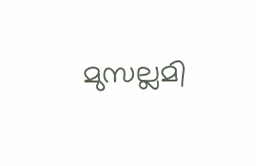മുസല്ലമി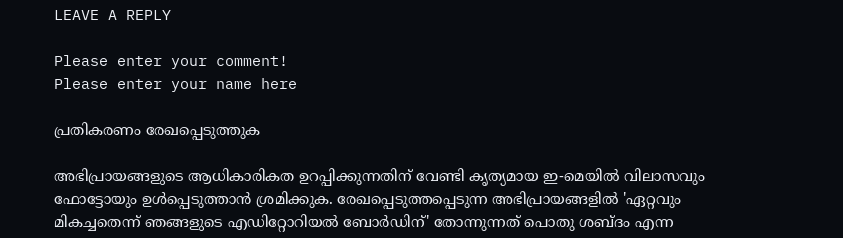LEAVE A REPLY

Please enter your comment!
Please enter your name here

പ്രതികരണം രേഖപ്പെടുത്തുക

അഭിപ്രായങ്ങളുടെ ആധികാരികത ഉറപ്പിക്കുന്നതിന് വേണ്ടി കൃത്യമായ ഇ-മെയിൽ വിലാസവും ഫോട്ടോയും ഉൾപ്പെടുത്താൻ ശ്രമിക്കുക. രേഖപ്പെടുത്തപ്പെടുന്ന അഭിപ്രായങ്ങളിൽ 'ഏറ്റവും മികച്ചതെന്ന് ഞങ്ങളുടെ എഡിറ്റോറിയൽ ബോർഡിന്' തോന്നുന്നത് പൊതു ശബ്‌ദം എന്ന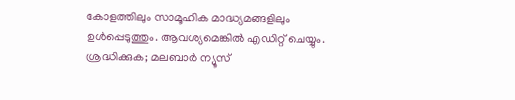കോളത്തിലും സാമൂഹിക മാദ്ധ്യമങ്ങളിലും ഉൾപ്പെടുത്തും. ആവശ്യമെങ്കിൽ എഡിറ്റ് ചെയ്യും. ശ്രദ്ധിക്കുക; മലബാർ ന്യൂസ്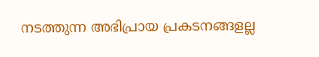നടത്തുന്ന അഭിപ്രായ പ്രകടനങ്ങളല്ല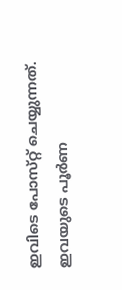ഇവിടെ പോസ്‌റ്റ് ചെയ്യുന്നത്. ഇവയുടെ പൂർണ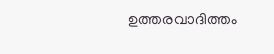ഉത്തരവാദിത്തം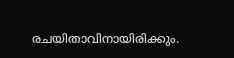രചയിതാവിനായിരിക്കും.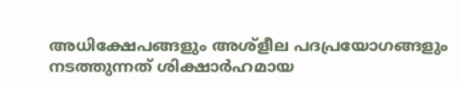അധിക്ഷേപങ്ങളും അശ്‌ളീല പദപ്രയോഗങ്ങളും നടത്തുന്നത് ശിക്ഷാർഹമായ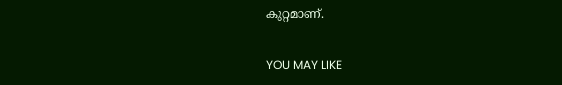കുറ്റമാണ്.

YOU MAY LIKE